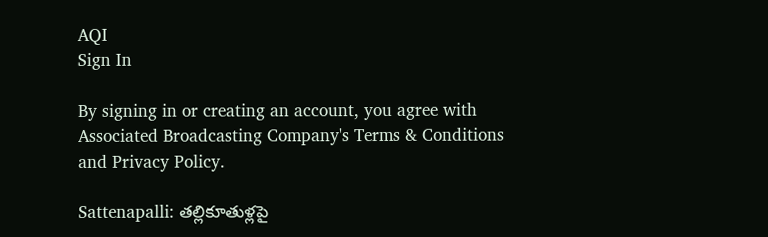AQI
Sign In

By signing in or creating an account, you agree with Associated Broadcasting Company's Terms & Conditions and Privacy Policy.

Sattenapalli: తల్లికూతుళ్లపై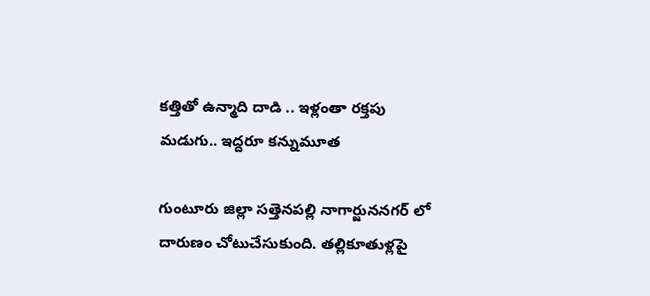కత్తితో ఉన్మాది దాడి .. ఇళ్లంతా రక్తపు మడుగు.. ఇద్దరూ కన్నుమూత

గుంటూరు జిల్లా సత్తెనపల్లి నాగార్జుననగర్ లో దారుణం చోటుచేసుకుంది. తల్లికూతుళ్లపై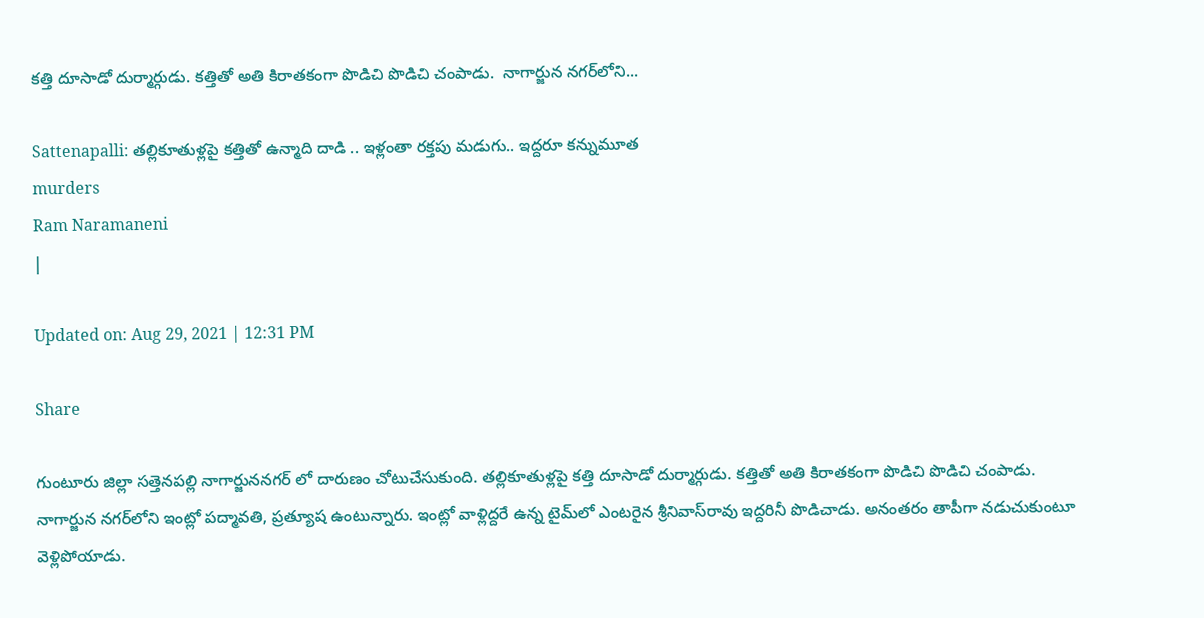కత్తి దూసాడో దుర్మార్గుడు. కత్తితో అతి కిరాతకంగా పొడిచి పొడిచి చంపాడు.  నాగార్జున నగర్‌లోని...

Sattenapalli: తల్లికూతుళ్లపై కత్తితో ఉన్మాది దాడి .. ఇళ్లంతా రక్తపు మడుగు.. ఇద్దరూ కన్నుమూత
murders
Ram Naramaneni
|

Updated on: Aug 29, 2021 | 12:31 PM

Share

గుంటూరు జిల్లా సత్తెనపల్లి నాగార్జుననగర్ లో దారుణం చోటుచేసుకుంది. తల్లికూతుళ్లపై కత్తి దూసాడో దుర్మార్గుడు. కత్తితో అతి కిరాతకంగా పొడిచి పొడిచి చంపాడు.  నాగార్జున నగర్‌లోని ఇంట్లో పద్మావతి, ప్రత్యూష ఉంటున్నారు. ఇంట్లో వాళ్లిద్దరే ఉన్న టైమ్‌లో ఎంటరైన శ్రీనివాస్‌రావు ఇద్దరినీ పొడిచాడు. అనంతరం తాపీగా నడుచుకుంటూ వెళ్లిపోయాడు.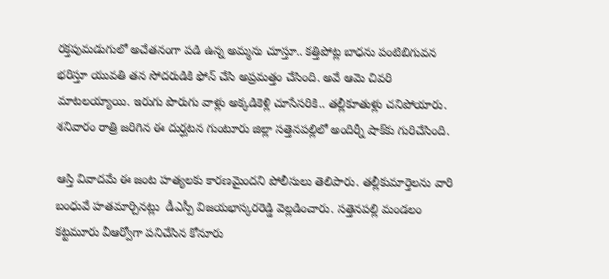రక్తపుమడుగులో అచేతనంగా పడి ఉన్న అమ్మను చూస్తూ.. కత్తిపోట్ల బాధను పంటిబిగువన భరిస్తూ యువతి తన సోదరుడికి ఫోన్‌ చేసి అప్రమత్తం చేసింది. అవే ఆమె చివరి మాటలయ్యాయి. ఇరుగు పొరుగు వాళ్లు అక్కడికెళ్లి చూసేసరికి.. తల్లీకూతుళ్లు చనిపోయారు. శనివారం రాత్రి జరిగిన ఈ దుర్ఘటన గుంటూరు జిల్లా సత్తెనపల్లిలో అందిర్నీ షాక్‌కు గురిచేసింది.

ఆస్తి వివాదమే ఈ జంట హత్యలకు కారణమైందని పోలీసులు తెలిపారు. తల్లీకుమార్తెలను వారి బంధువే హతమార్చినట్లు  డీఎస్పీ విజయభాస్కరరెడ్డి వెల్లడించారు. సత్తెనపల్లి మండలం కట్టమూరు వీఆర్వోగా పనిచేసిన కోనూరు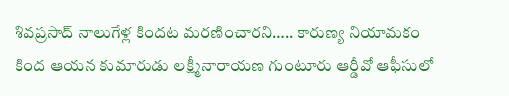శివప్రసాద్‌ నాలుగేళ్ల కిందట మరణించారని….. కారుణ్య నియామకం కింద ఆయన కుమారుడు లక్ష్మీనారాయణ గుంటూరు ఆర్డీవో ఆఫీసులో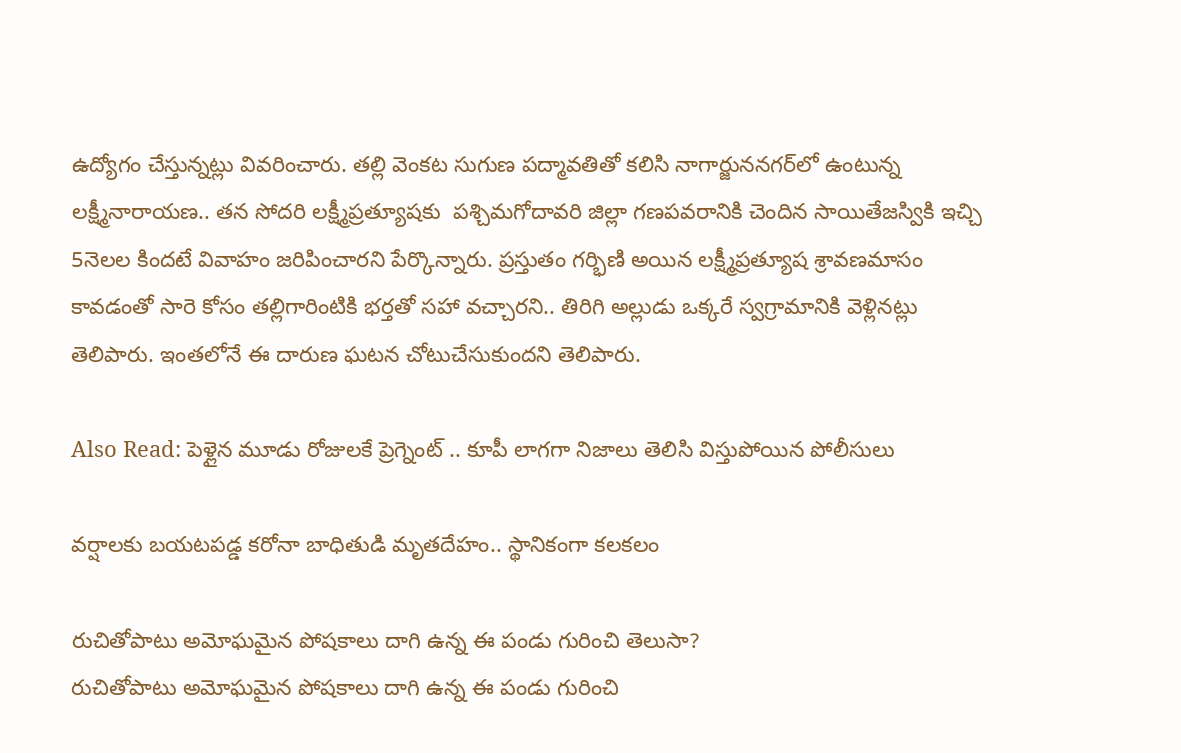ఉద్యోగం చేస్తున్నట్లు వివరించారు. తల్లి వెంకట సుగుణ పద్మావతితో కలిసి నాగార్జుననగర్‌లో ఉంటున్న లక్ష్మీనారాయణ.. తన సోదరి లక్ష్మీప్రత్యూషకు  పశ్చిమగోదావరి జిల్లా గణపవరానికి చెందిన సాయితేజస్వికి ఇచ్చి 5నెలల కిందటే వివాహం జరిపించారని పేర్కొన్నారు. ప్రస్తుతం గర్భిణి అయిన లక్ష్మీప్రత్యూష శ్రావణమాసం కావడంతో సారె కోసం తల్లిగారింటికి భర్తతో సహా వచ్చారని.. తిరిగి అల్లుడు ఒక్కరే స్వగ్రామానికి వెళ్లినట్లు తెలిపారు. ఇంతలోనే ఈ దారుణ ఘటన చోటుచేసుకుందని తెలిపారు.

Also Read: పెళ్లైన మూడు రోజులకే ప్రెగ్నెంట్ .. కూపీ లాగగా నిజాలు తెలిసి విస్తుపోయిన పోలీసులు

వర్షాలకు బయటపడ్డ కరోనా బాధితుడి మృతదేహం.. స్థానికంగా కలకలం

రుచితోపాటు అమోఘమైన పోషకాలు దాగి ఉన్న ఈ పండు గురించి తెలుసా?
రుచితోపాటు అమోఘమైన పోషకాలు దాగి ఉన్న ఈ పండు గురించి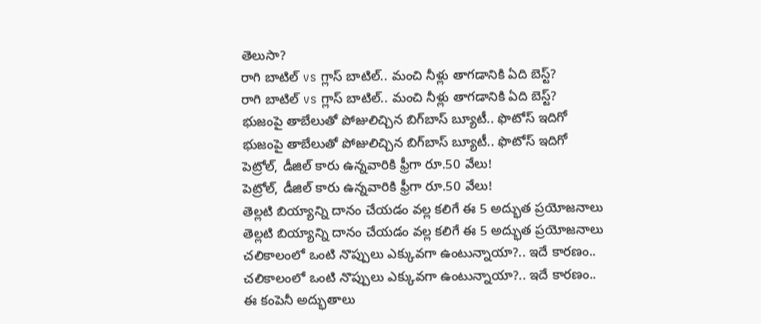తెలుసా?
రాగి బాటిల్ vs గ్లాస్ బాటిల్.. మంచి నీళ్లు తాగడానికి ఏది బెస్ట్?
రాగి బాటిల్ vs గ్లాస్ బాటిల్.. మంచి నీళ్లు తాగడానికి ఏది బెస్ట్?
భుజంపై తాబేలుతో పోజులిచ్చిన బిగ్‌బాస్ బ్యూటీ.. ఫొటోస్ ఇదిగో
భుజంపై తాబేలుతో పోజులిచ్చిన బిగ్‌బాస్ బ్యూటీ.. ఫొటోస్ ఇదిగో
పెట్రోల్‌, డీజిల్‌ కారు ఉన్నవారికి ఫ్రీగా రూ.50 వేలు!
పెట్రోల్‌, డీజిల్‌ కారు ఉన్నవారికి ఫ్రీగా రూ.50 వేలు!
తెల్లటి బియ్యాన్ని దానం చేయడం వల్ల కలిగే ఈ 5 అద్భుత ప్రయోజనాలు
తెల్లటి బియ్యాన్ని దానం చేయడం వల్ల కలిగే ఈ 5 అద్భుత ప్రయోజనాలు
చలికాలంలో ఒంటి నొప్పులు ఎక్కువగా ఉంటున్నాయా?.. ఇదే కారణం..
చలికాలంలో ఒంటి నొప్పులు ఎక్కువగా ఉంటున్నాయా?.. ఇదే కారణం..
ఈ కంపెనీ అద్భుతాలు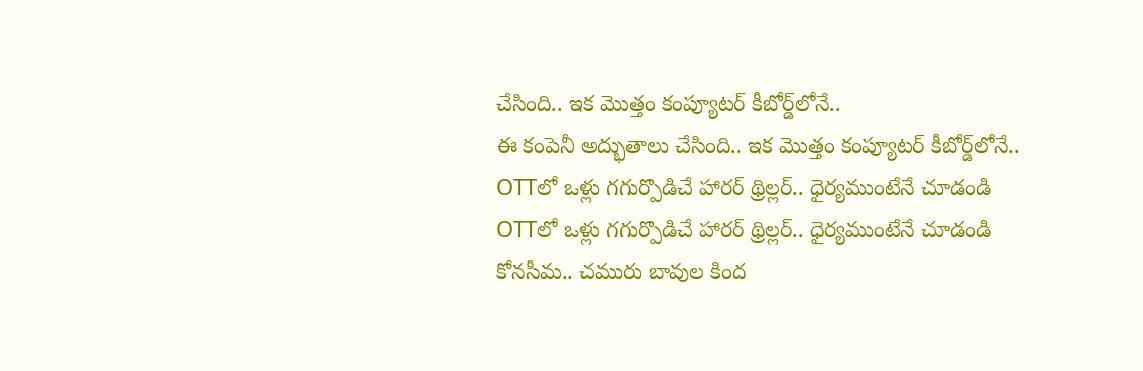చేసింది.. ఇక మొత్తం కంప్యూటర్‌ కీబోర్డ్‌లోనే..
ఈ కంపెనీ అద్భుతాలు చేసింది.. ఇక మొత్తం కంప్యూటర్‌ కీబోర్డ్‌లోనే..
OTTలో ఒళ్లు గగుర్పొడిచే హారర్ థ్రిల్లర్.. ధైర్యముంటేనే చూడండి
OTTలో ఒళ్లు గగుర్పొడిచే హారర్ థ్రిల్లర్.. ధైర్యముంటేనే చూడండి
కోనసీమ.. చమురు బావుల కింద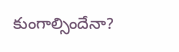కుంగాల్సిందేనా?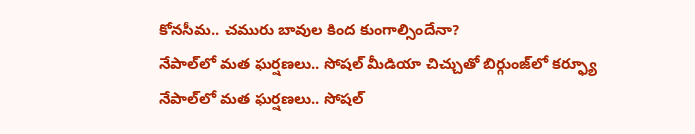కోనసీమ.. చమురు బావుల కింద కుంగాల్సిందేనా?
నేపాల్‌లో మత ఘర్షణలు.. సోషల్ మీడియా చిచ్చుతో బిర్గుంజ్‌లో కర్ఫ్యూ
నేపాల్‌లో మత ఘర్షణలు.. సోషల్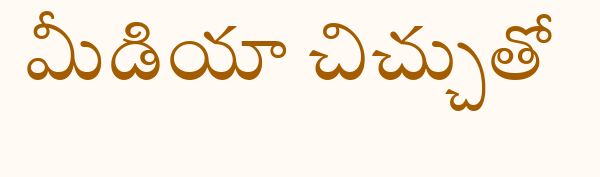మీడియా చిచ్చుతో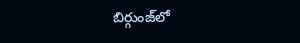బిర్గుంజ్‌లో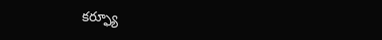కర్ఫ్యూ